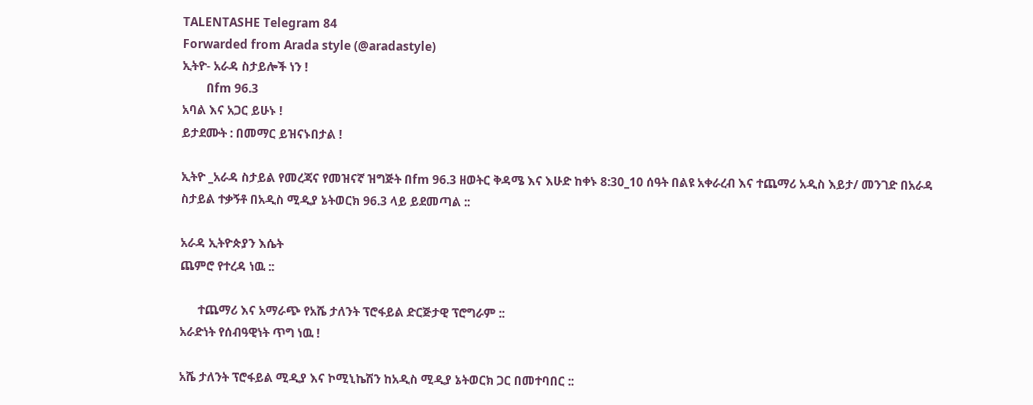TALENTASHE Telegram 84
Forwarded from Arada style (@aradastyle)
ኢትዮ- አራዳ ስታይሎች ነን !
        በfm 96.3
አባል እና አጋር ይሁኑ !
ይታደሙት : በመማር ይዝናኑበታል !

ኢትዮ _አራዳ ስታይል የመረጃና የመዝናኛ ዝግጅት በfm 96.3 ዘወትር ቅዳሜ እና እሁድ ከቀኑ 8:30_10 ሰዓት በልዩ አቀራረብ እና ተጨማሪ አዲስ እይታ/ መንገድ በአራዳ ስታይል ተቃኝቶ በአዲስ ሚዲያ ኔትወርክ 96.3 ላይ ይደመጣል ::

አራዳ ኢትዮጵያን እሴት
ጨምሮ የተረዳ ነዉ ::

      ተጨማሪ እና አማራጭ የአሼ ታለንት ፕሮፋይል ድርጅታዊ ፕሮግራም ::
አራድነት የሰብዓዊነት ጥግ ነዉ !

አሼ ታለንት ፕሮፋይል ሚዲያ እና ኮሚኒኬሽን ከአዲስ ሚዲያ ኔትወርክ ጋር በመተባበር ::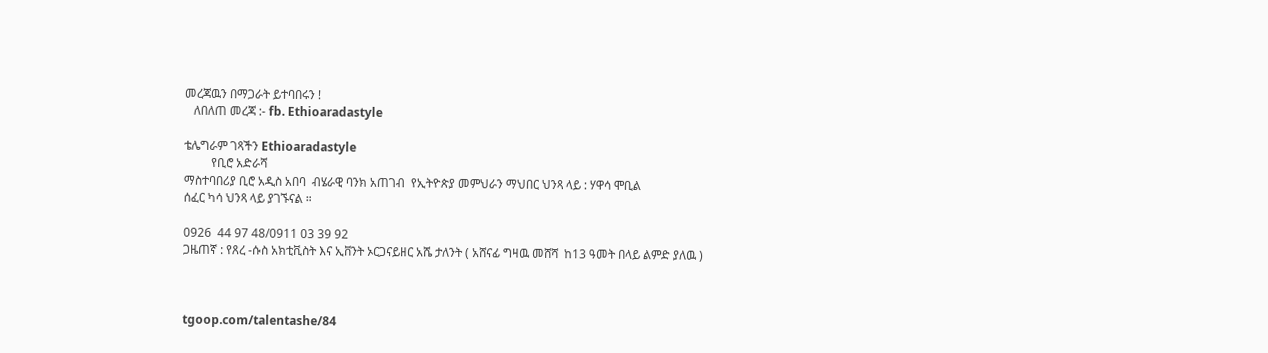መረጃዉን በማጋራት ይተባበሩን !
   ለበለጠ መረጃ :- fb. Ethioaradastyle

ቴሌግራም ገጻችን Ethioaradastyle
         የቢሮ አድራሻ
ማስተባበሪያ ቢሮ አዲስ አበባ  ብሄራዊ ባንክ አጠገብ  የኢትዮጵያ መምህራን ማህበር ህንጻ ላይ : ሃዋሳ ሞቢል
ሰፈር ካሳ ህንጻ ላይ ያገኙናል ።

0926  44 97 48/0911 03 39 92
ጋዜጠኛ : የጸረ -ሱስ አክቲቪስት እና ኢቨንት ኦርጋናይዘር አሼ ታለንት ( አሸናፊ ግዛዉ መሸሻ  ከ13 ዓመት በላይ ልምድ ያለዉ )



tgoop.com/talentashe/84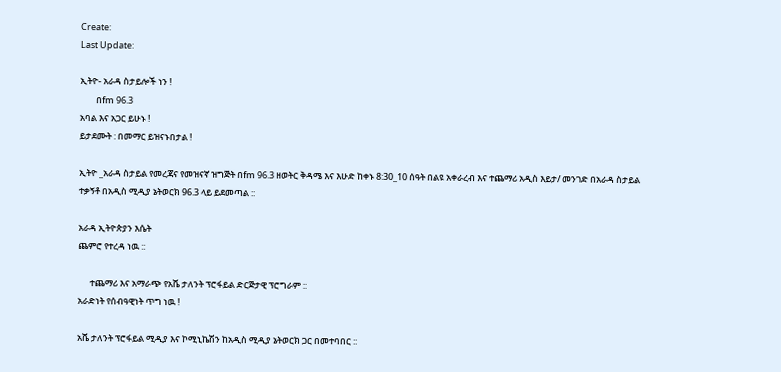Create:
Last Update:

ኢትዮ- አራዳ ስታይሎች ነን !
        በfm 96.3
አባል እና አጋር ይሁኑ !
ይታደሙት : በመማር ይዝናኑበታል !

ኢትዮ _አራዳ ስታይል የመረጃና የመዝናኛ ዝግጅት በfm 96.3 ዘወትር ቅዳሜ እና እሁድ ከቀኑ 8:30_10 ሰዓት በልዩ አቀራረብ እና ተጨማሪ አዲስ እይታ/ መንገድ በአራዳ ስታይል ተቃኝቶ በአዲስ ሚዲያ ኔትወርክ 96.3 ላይ ይደመጣል ::

አራዳ ኢትዮጵያን እሴት
ጨምሮ የተረዳ ነዉ ::

      ተጨማሪ እና አማራጭ የአሼ ታለንት ፕሮፋይል ድርጅታዊ ፕሮግራም ::
አራድነት የሰብዓዊነት ጥግ ነዉ !

አሼ ታለንት ፕሮፋይል ሚዲያ እና ኮሚኒኬሽን ከአዲስ ሚዲያ ኔትወርክ ጋር በመተባበር ::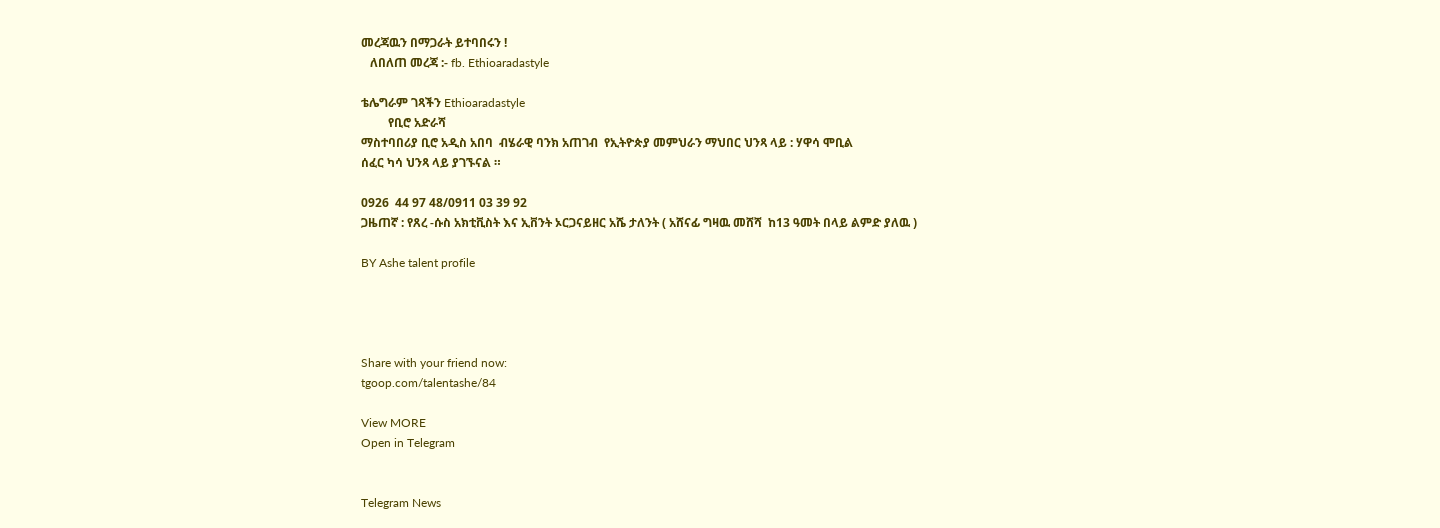መረጃዉን በማጋራት ይተባበሩን !
   ለበለጠ መረጃ :- fb. Ethioaradastyle

ቴሌግራም ገጻችን Ethioaradastyle
         የቢሮ አድራሻ
ማስተባበሪያ ቢሮ አዲስ አበባ  ብሄራዊ ባንክ አጠገብ  የኢትዮጵያ መምህራን ማህበር ህንጻ ላይ : ሃዋሳ ሞቢል
ሰፈር ካሳ ህንጻ ላይ ያገኙናል ።

0926  44 97 48/0911 03 39 92
ጋዜጠኛ : የጸረ -ሱስ አክቲቪስት እና ኢቨንት ኦርጋናይዘር አሼ ታለንት ( አሸናፊ ግዛዉ መሸሻ  ከ13 ዓመት በላይ ልምድ ያለዉ )

BY Ashe talent profile




Share with your friend now:
tgoop.com/talentashe/84

View MORE
Open in Telegram


Telegram News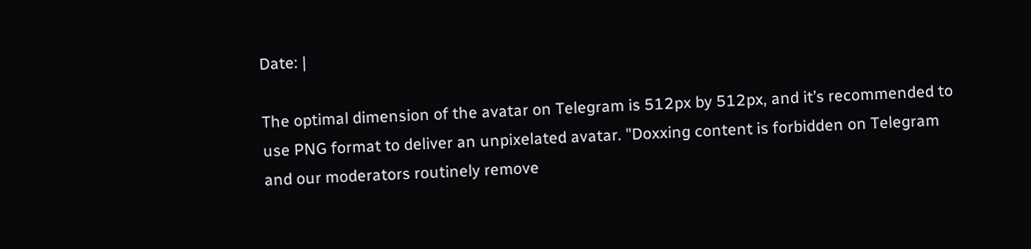Date: |

The optimal dimension of the avatar on Telegram is 512px by 512px, and it’s recommended to use PNG format to deliver an unpixelated avatar. "Doxxing content is forbidden on Telegram and our moderators routinely remove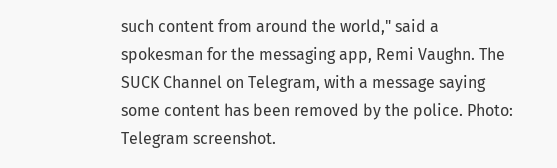such content from around the world," said a spokesman for the messaging app, Remi Vaughn. The SUCK Channel on Telegram, with a message saying some content has been removed by the police. Photo: Telegram screenshot.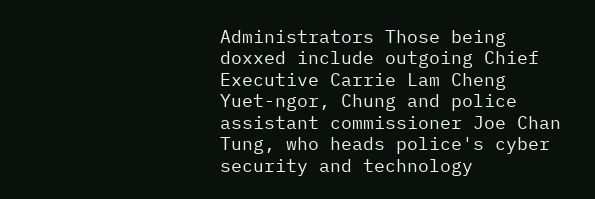Administrators Those being doxxed include outgoing Chief Executive Carrie Lam Cheng Yuet-ngor, Chung and police assistant commissioner Joe Chan Tung, who heads police's cyber security and technology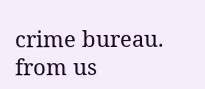crime bureau.
from us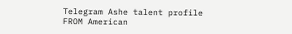Telegram Ashe talent profile
FROM American